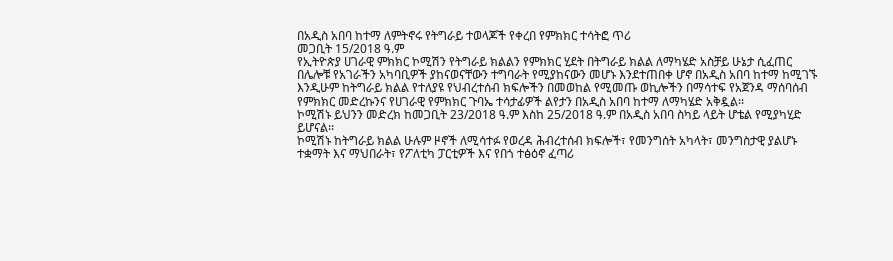በአዲስ አበባ ከተማ ለምትኖሩ የትግራይ ተወላጆች የቀረበ የምክክር ተሳትፎ ጥሪ
መጋቢት 15/2018 ዓ.ም
የኢትዮጵያ ሀገራዊ ምክክር ኮሚሽን የትግራይ ክልልን የምክክር ሂደት በትግራይ ክልል ለማካሄድ አስቻይ ሁኔታ ሲፈጠር በሌሎቹ የአገራችን አካባቢዎች ያከናወናቸውን ተግባራት የሚያከናውን መሆኑ እንደተጠበቀ ሆኖ በአዲስ አበባ ከተማ ከሚገኙ እንዲሁም ከትግራይ ክልል የተለያዩ የህብረተሰብ ክፍሎችን በመወከል የሚመጡ ወኪሎችን በማሳተፍ የአጀንዳ ማሰባሰብ የምክክር መድረኩንና የሀገራዊ የምክክር ጉባኤ ተሳታፊዎች ልየታን በአዲስ አበባ ከተማ ለማካሄድ አቅዷል፡፡
ኮሚሽኑ ይህንን መድረክ ከመጋቢት 23/2018 ዓ.ም እስከ 25/2018 ዓ.ም በአዲስ አበባ ስካይ ላይት ሆቴል የሚያካሂድ ይሆናል፡፡
ኮሚሽኑ ከትግራይ ክልል ሁሉም ዞኖች ለሚሳተፉ የወረዳ ሕብረተሰብ ክፍሎች፣ የመንግሰት አካላት፣ መንግስታዊ ያልሆኑ ተቋማት እና ማህበራት፣ የፖለቲካ ፓርቲዎች እና የበጎ ተፅዕኖ ፈጣሪ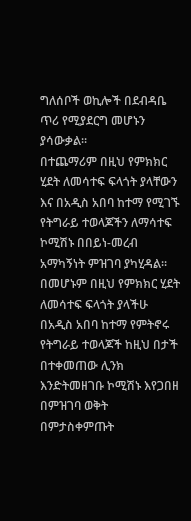ግለሰቦች ወኪሎች በደብዳቤ ጥሪ የሚያደርግ መሆኑን ያሳውቃል፡፡
በተጨማሪም በዚህ የምክክር ሂደት ለመሳተፍ ፍላጎት ያላቸውን እና በአዲስ አበባ ከተማ የሚገኙ የትግራይ ተወላጆችን ለማሳተፍ ኮሚሽኑ በበይነ-መረብ አማካኝነት ምዝገባ ያካሂዳል፡፡
በመሆኑም በዚህ የምክክር ሂደት ለመሳተፍ ፍላጎት ያላችሁ በአዲስ አበባ ከተማ የምትኖሩ የትግራይ ተወላጆች ከዚህ በታች በተቀመጠው ሊንክ እንድትመዘገቡ ኮሚሽኑ እየጋበዘ በምዝገባ ወቅት በምታስቀምጡት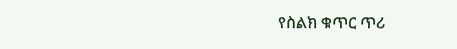የስልክ ቁጥር ጥሪ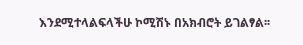እንደሚተላልፍላችሁ ኮሚሽኑ በአክብሮት ይገልፃል፡፡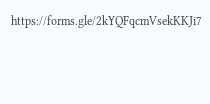https://forms.gle/2kYQFqcmVsekKKJi7